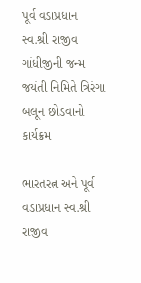પૂર્વ વડાપ્રધાન સ્વ.શ્રી રાજીવ ગાંધીજીની જન્મ જયંતી નિમિતે ત્રિરંગા બલૂન છોડવાનો કાર્યક્રમ

ભારતરત્ન અને પૂર્વ વડાપ્રધાન સ્વ.શ્રી રાજીવ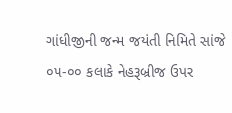ગાંધીજીની જન્મ જયંતી નિમિતે સાંજે ૦૫-૦૦ કલાકે નેહરૂબ્રીજ ઉપર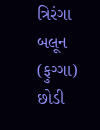ત્રિરંગા બલૂન (ફુગ્ગા) છોડી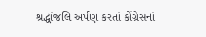શ્રદ્ધાંજલિ અર્પણ કરતાં કોંગ્રેસનાં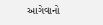આગેવાનો